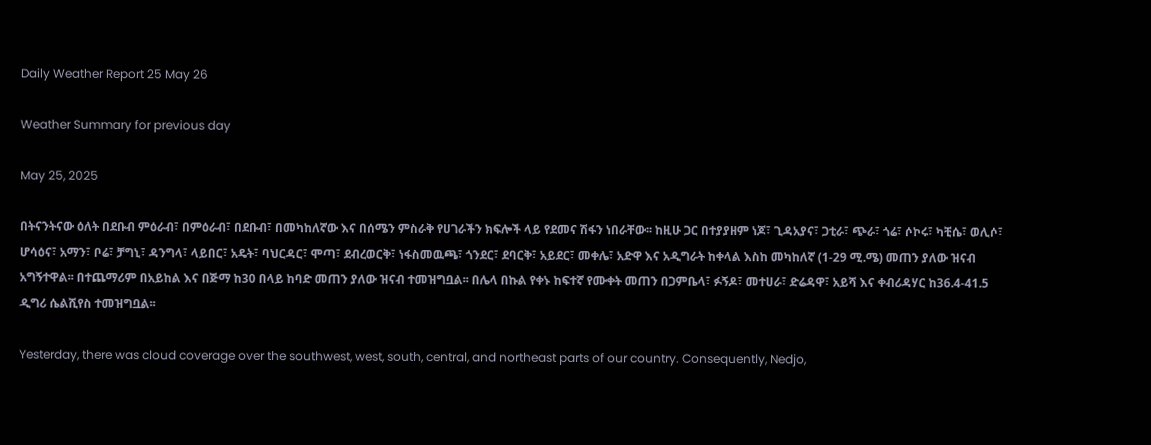Daily Weather Report 25 May 26

Weather Summary for previous day

May 25, 2025

በትናንትናው ዕለት በደቡብ ምዕራብ፣ በምዕራብ፣ በደቡብ፣ በመካከለኛው እና በሰሜን ምስራቅ የሀገራችን ክፍሎች ላይ የደመና ሽፋን ነበራቸው፡፡ ከዚሁ ጋር በተያያዘም ነጆ፣ ጊዳአያና፣ ጋቲራ፣ ጭራ፣ ጎሬ፣ ሶኮሩ፣ ካቺሴ፣ ወሊሶ፣ ሆሳዕና፣ አማን፣ ቦሬ፣ ቻግኒ፣ ዳንግላ፣ ላይበር፣ አዴት፣ ባህርዳር፣ ሞጣ፣ ደብረወርቅ፣ ነፋስመዉጫ፣ ጎንደር፣ ደባርቅ፣ አይደር፣ መቀሌ፣ አድዋ እና አዲግራት ከቀላል እስከ መካከለኛ (1-29 ሚ.ሜ) መጠን ያለው ዝናብ አግኝተዋል፡፡ በተጨማሪም በአይከል እና በጅማ ከ30 በላይ ከባድ መጠን ያለው ዝናብ ተመዝግቧል፡፡ በሌላ በኩል የቀኑ ከፍተኛ የሙቀት መጠን በጋምቤላ፣ ፉኝዶ፣ መተሀራ፣ ድሬዳዋ፣ አይሻ እና ቀብሪዳሃር ከ36.4-41.5 ዲግሪ ሴልሺየስ ተመዝግቧል፡፡

Yesterday, there was cloud coverage over the southwest, west, south, central, and northeast parts of our country. Consequently, Nedjo,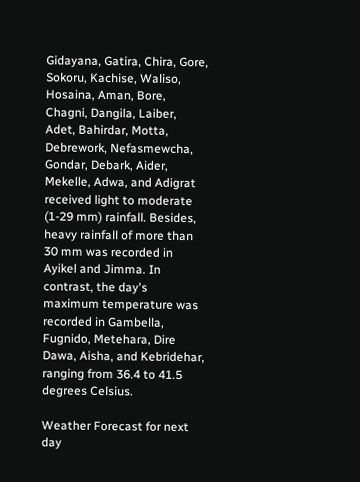Gidayana, Gatira, Chira, Gore, Sokoru, Kachise, Waliso, Hosaina, Aman, Bore, Chagni, Dangila, Laiber, Adet, Bahirdar, Motta, Debrework, Nefasmewcha, Gondar, Debark, Aider, Mekelle, Adwa, and Adigrat received light to moderate (1-29 mm) rainfall. Besides, heavy rainfall of more than 30 mm was recorded in Ayikel and Jimma. In contrast, the day's maximum temperature was recorded in Gambella, Fugnido, Metehara, Dire Dawa, Aisha, and Kebridehar, ranging from 36.4 to 41.5 degrees Celsius.

Weather Forecast for next day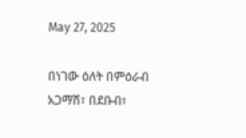May 27, 2025

በነገው ዕለት በምዕራብ አጋማሽ፣ በደቡብ፣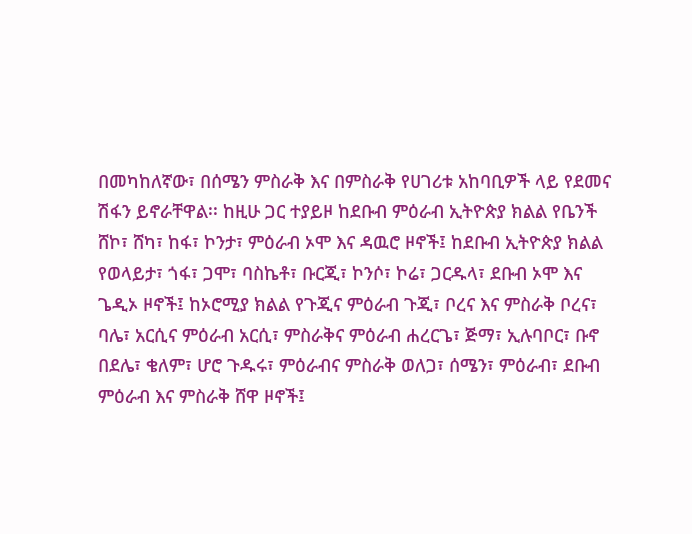በመካከለኛው፣ በሰሜን ምስራቅ እና በምስራቅ የሀገሪቱ አከባቢዎች ላይ የደመና ሽፋን ይኖራቸዋል፡፡ ከዚሁ ጋር ተያይዞ ከደቡብ ምዕራብ ኢትዮጵያ ክልል የቤንች ሸኮ፣ ሸካ፣ ከፋ፣ ኮንታ፣ ምዕራብ ኦሞ እና ዳዉሮ ዞኖች፤ ከደቡብ ኢትዮጵያ ክልል የወላይታ፣ ጎፋ፣ ጋሞ፣ ባስኬቶ፣ ቡርጂ፣ ኮንሶ፣ ኮሬ፣ ጋርዱላ፣ ደቡብ ኦሞ እና ጌዲኦ ዞኖች፤ ከኦሮሚያ ክልል የጉጂና ምዕራብ ጉጂ፣ ቦረና እና ምስራቅ ቦረና፣ ባሌ፣ አርሲና ምዕራብ አርሲ፣ ምስራቅና ምዕራብ ሐረርጌ፣ ጅማ፣ ኢሉባቦር፣ ቡኖ በደሌ፣ ቄለም፣ ሆሮ ጉዱሩ፣ ምዕራብና ምስራቅ ወለጋ፣ ሰሜን፣ ምዕራብ፣ ደቡብ ምዕራብ እና ምስራቅ ሸዋ ዞኖች፤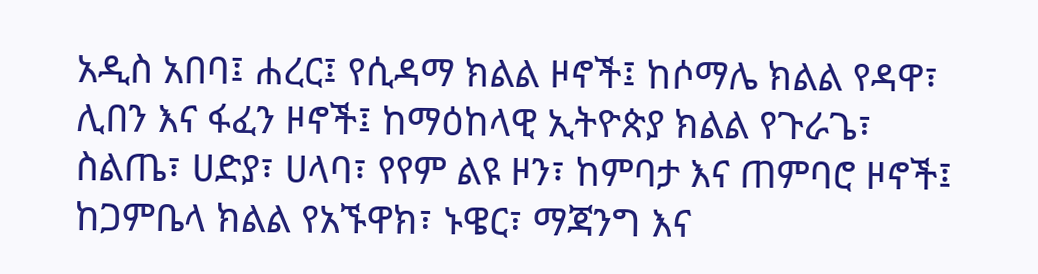አዲስ አበባ፤ ሐረር፤ የሲዳማ ክልል ዞኖች፤ ከሶማሌ ክልል የዳዋ፣ ሊበን እና ፋፈን ዞኖች፤ ከማዕከላዊ ኢትዮጵያ ክልል የጉራጌ፣ ስልጤ፣ ሀድያ፣ ሀላባ፣ የየም ልዩ ዞን፣ ከምባታ እና ጠምባሮ ዞኖች፤ ከጋምቤላ ክልል የአኙዋክ፣ ኑዌር፣ ማጃንግ እና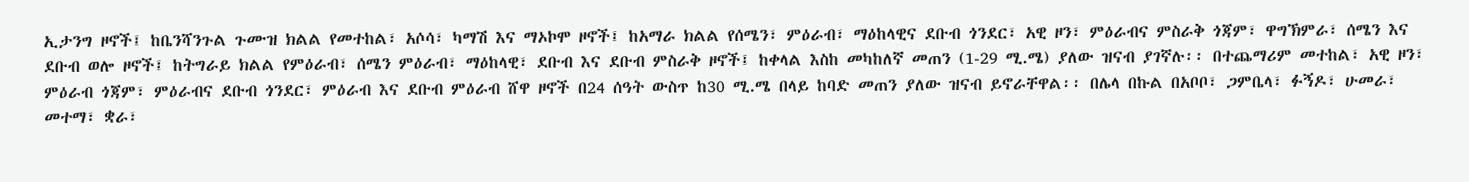ኢታንግ ዞኖች፤ ከቤንሻንጉል ጉሙዝ ክልል የመተከል፣ አሶሳ፣ ካማሽ እና ማኦኮሞ ዞኖች፤ ከአማራ ክልል የሰሜን፣ ምዕራብ፣ ማዕከላዊና ደቡብ ጎንደር፣ አዊ ዞን፣ ምዕራብና ምስራቅ ጎጃም፣ ዋግኽምራ፣ ሰሜን እና ደቡብ ወሎ ዞኖች፤ ከትግራይ ክልል የምዕራብ፣ ሰሜን ምዕራብ፣ ማዕከላዊ፣ ደቡብ እና ደቡብ ምስራቅ ዞኖች፤ ከቀላል እስከ መካከለኛ መጠን (1-29 ሚ.ሜ) ያለው ዝናብ ያገኛሉ፡፡ በተጨማሪም መተከል፣ አዊ ዞን፣ ምዕራብ ጎጃም፣ ምዕራብና ደቡብ ጎንደር፣ ምዕራብ እና ደቡብ ምዕራብ ሸዋ ዞኖች በ24 ሰዓት ውስጥ ከ30 ሚ.ሜ በላይ ከባድ መጠን ያለው ዝናብ ይኖራቸዋል፡፡ በሌላ በኩል በአቦቦ፣ ጋምቤላ፣ ፉኝዶ፣ ሁመራ፣ መተማ፣ ቋራ፣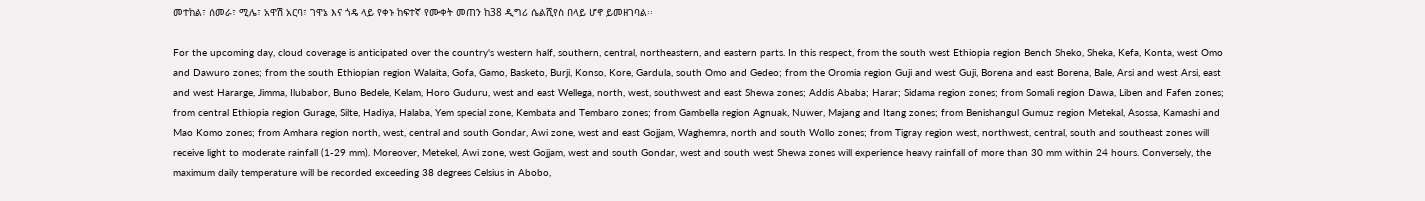መተከል፣ ሰመራ፣ ሚሌ፣ አዋሽ አርባ፣ ገዋኔ እና ጎዴ ላይ የቀኑ ከፍተኛ የሙቀት መጠን ከ38 ዲግሪ ሴልሺየስ በላይ ሆኖ ይመዘገባል፡፡

For the upcoming day, cloud coverage is anticipated over the country's western half, southern, central, northeastern, and eastern parts. In this respect, from the south west Ethiopia region Bench Sheko, Sheka, Kefa, Konta, west Omo and Dawuro zones; from the south Ethiopian region Walaita, Gofa, Gamo, Basketo, Burji, Konso, Kore, Gardula, south Omo and Gedeo; from the Oromia region Guji and west Guji, Borena and east Borena, Bale, Arsi and west Arsi, east and west Hararge, Jimma, Ilubabor, Buno Bedele, Kelam, Horo Guduru, west and east Wellega, north, west, southwest and east Shewa zones; Addis Ababa; Harar; Sidama region zones; from Somali region Dawa, Liben and Fafen zones; from central Ethiopia region Gurage, Silte, Hadiya, Halaba, Yem special zone, Kembata and Tembaro zones; from Gambella region Agnuak, Nuwer, Majang and Itang zones; from Benishangul Gumuz region Metekal, Asossa, Kamashi and Mao Komo zones; from Amhara region north, west, central and south Gondar, Awi zone, west and east Gojjam, Waghemra, north and south Wollo zones; from Tigray region west, northwest, central, south and southeast zones will receive light to moderate rainfall (1-29 mm). Moreover, Metekel, Awi zone, west Gojjam, west and south Gondar, west and south west Shewa zones will experience heavy rainfall of more than 30 mm within 24 hours. Conversely, the maximum daily temperature will be recorded exceeding 38 degrees Celsius in Abobo,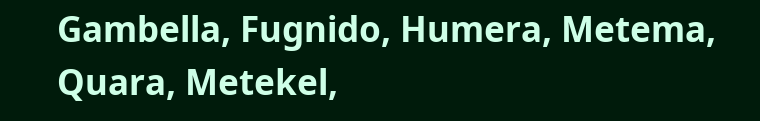Gambella, Fugnido, Humera, Metema, Quara, Metekel,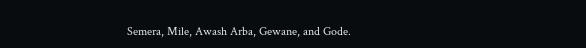Semera, Mile, Awash Arba, Gewane, and Gode.